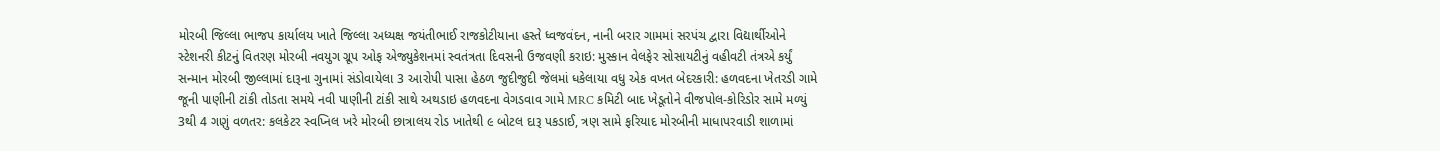મોરબી જિલ્લા ભાજપ કાર્યાલય ખાતે જિલ્લા અધ્યક્ષ જયંતીભાઈ રાજકોટીયાના હસ્તે ધ્વજવંદન, નાની બરાર ગામમાં સરપંચ દ્વારા વિદ્યાર્થીઓને સ્ટેશનરી કીટનું વિતરણ મોરબી નવયુગ ગ્રૂપ ઓફ એજ્યુકેશનમાં સ્વતંત્રતા દિવસની ઉજવણી કરાઇ: મુસ્કાન વેલફેર સોસાયટીનું વહીવટી તંત્રએ કર્યું સન્માન મોરબી જીલ્લામાં દારૂના ગુનામાં સંડોવાયેલા 3 આરોપી પાસા હેઠળ જુદીજુદી જેલમાં ધકેલાયા વધુ એક વખત બેદરકારી: હળવદના ખેતરડી ગામે જૂની પાણીની ટાંકી તોડતા સમયે નવી પાણીની ટાંકી સાથે અથડાઇ હળવદના વેગડવાવ ગામે MRC કમિટી બાદ ખેડૂતોને વીજપોલ-કોરિડોર સામે મળ્યું 3થી 4 ગણું વળતર: કલકેટર સ્વપ્નિલ ખરે મોરબી છાત્રાલય રોડ ખાતેથી ૯ બોટલ દારૂ પકડાઈ, ત્રણ સામે ફરિયાદ મોરબીની માધાપરવાડી શાળામાં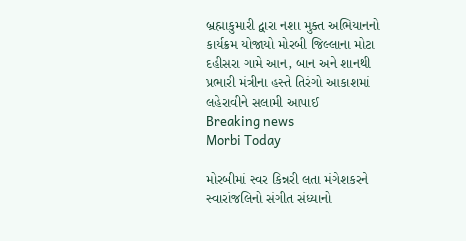બ્રહ્માકુમારી દ્વારા નશા મુક્ત અભિયાનનો કાર્યક્રમ યોજાયો મોરબી જિલ્લાના મોટા દહીસરા ગામે આન, બાન અને શાનથી પ્રભારી મંત્રીના હસ્તે તિરંગો આકાશમાં લહેરાવીને સલામી આપાઈ
Breaking news
Morbi Today

મોરબીમાં સ્વર કિન્નરી લતા મંગેશકરને સ્વારાંજલિનો સંગીત સંધ્યાનો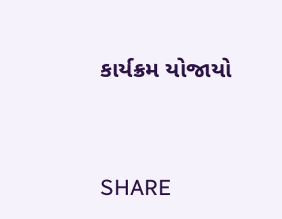કાર્યક્રમ યોજાયો


SHARE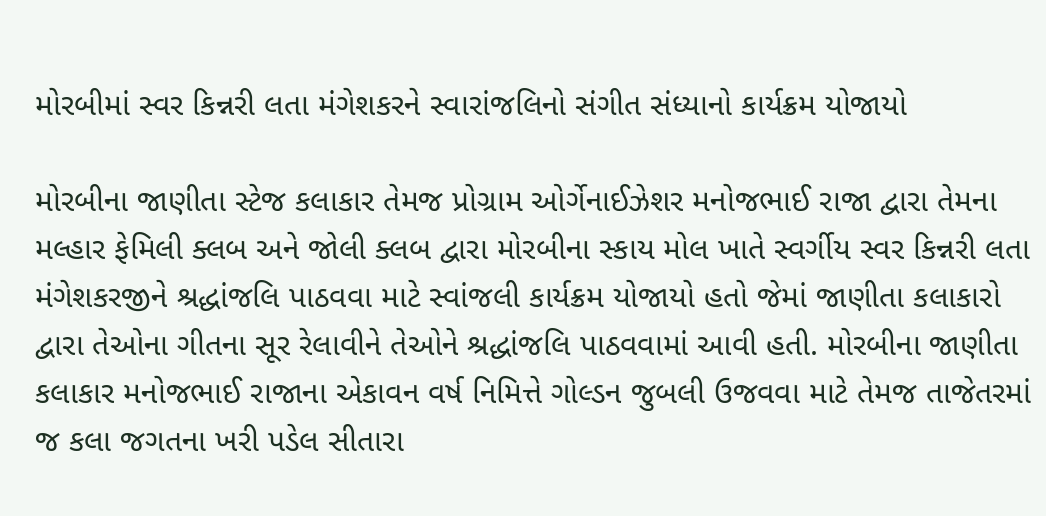મોરબીમાં સ્વર કિન્નરી લતા મંગેશકરને સ્વારાંજલિનો સંગીત સંધ્યાનો કાર્યક્રમ યોજાયો

મોરબીના જાણીતા સ્ટેજ કલાકાર તેમજ પ્રોગ્રામ ઓર્ગેનાઈઝેશર મનોજભાઈ રાજા દ્વારા તેમના મલ્હાર ફેમિલી ક્લબ અને જોલી ક્લબ દ્વારા મોરબીના સ્કાય મોલ ખાતે સ્વર્ગીય સ્વર કિન્નરી લતા મંગેશકરજીને શ્રદ્ધાંજલિ પાઠવવા માટે સ્વાંજલી કાર્યક્રમ યોજાયો હતો જેમાં જાણીતા કલાકારો દ્વારા તેઓના ગીતના સૂર રેલાવીને તેઓને શ્રદ્ધાંજલિ પાઠવવામાં આવી હતી. મોરબીના જાણીતા કલાકાર મનોજભાઈ રાજાના એકાવન વર્ષ નિમિત્તે ગોલ્ડન જુબલી ઉજવવા માટે તેમજ તાજેતરમાં જ કલા જગતના ખરી પડેલ સીતારા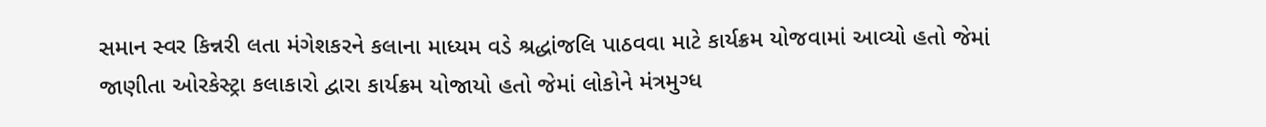સમાન સ્વર કિન્નરી લતા મંગેશકરને કલાના માધ્યમ વડે શ્રદ્ધાંજલિ પાઠવવા માટે કાર્યક્રમ યોજવામાં આવ્યો હતો જેમાં જાણીતા ઓરકેસ્ટ્રા કલાકારો દ્વારા કાર્યક્રમ યોજાયો હતો જેમાં લોકોને મંત્રમુગ્ધ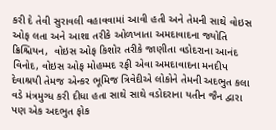કરી દે તેવી સુરાવલી વહાવવામાં આવી હતી અને તેમની સાથે વોઇસ ઓફ લતા અને આશા તરીકે ઓળખાતા અમદાવાદના જ્યોતિ ક્રિશ્ચિયન,  વોઇસ ઓફ કિશોર તરીકે જાણીતા વડોદરાના આનંદ વિનોદ, વોઇસ ઓફ મોહમ્મદ રફી એવા અમદાવાદના મનદીપ દેવાશ્રયી તેમજ એન્કર ભૂમિજ ત્રિવેદીએ લોકોને તેમની અદભુત કલા વડે મંત્રમુગ્ધ કરી દીધા હતા સાથે સાથે વડોદરાના યતીન જૈન દ્વારા પણ એક અદભુત ફોક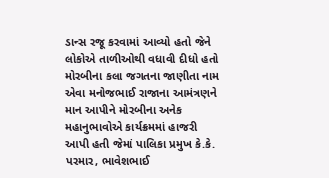ડાન્સ રજૂ કરવામાં આવ્યો હતો જેને લોકોએ તાળીઓથી વધાવી દીધો હતો મોરબીના કલા જગતના જાણીતા નામ એવા મનોજભાઈ રાજાના આમંત્રણને માન આપીને મોરબીના અનેક મહાનુભાવોએ કાર્યક્રમમાં હાજરી આપી હતી જેમાં પાલિકા પ્રમુખ કે.કે. પરમાર, ભાવેશભાઈ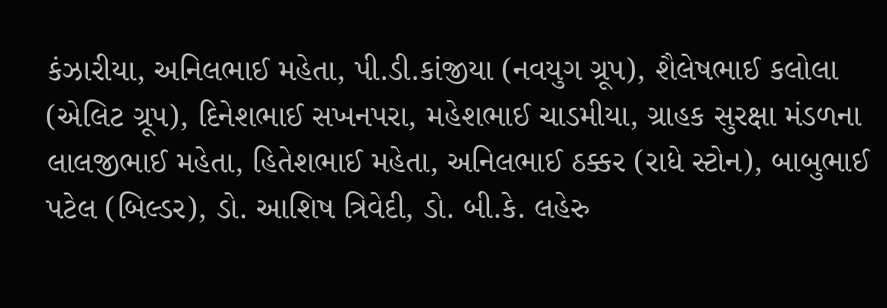કંઝારીયા, અનિલભાઈ મહેતા, પી.ડી.કાંજીયા (નવયુગ ગ્રૂપ), શૈલેષભાઈ કલોલા (એલિટ ગ્રૂપ), દિનેશભાઈ સખનપરા, મહેશભાઈ ચાડમીયા, ગ્રાહક સુરક્ષા મંડળના લાલજીભાઈ મહેતા, હિતેશભાઈ મહેતા, અનિલભાઈ ઠક્કર (રાધે સ્ટોન), બાબુભાઈ પટેલ (બિલ્ડર), ડો. આશિષ ત્રિવેદી, ડો. બી.કે. લહેરુ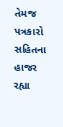તેમજ પત્રકારો સહિતના હાજર રહ્યા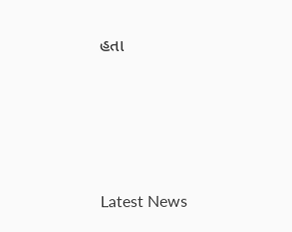હતા






Latest News